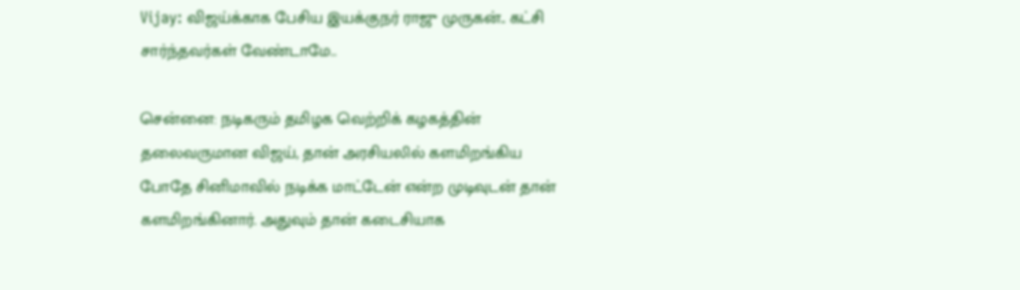Vijay: விஜய்க்காக பேசிய இயக்குநர் ராஜு முருகன்.. கட்சி சார்ந்தவர்கள் வேண்டாமே..

சென்னை: நடிகரும் தமிழக வெற்றிக் கழகத்தின் தலைவருமான விஜய், தான் அரசியலில் களமிறங்கிய போதே சினிமாவில் நடிக்க மாட்டேன் என்ற முடிவுடன் தான் களமிறங்கினார். அதுவும் தான் கடைசியாக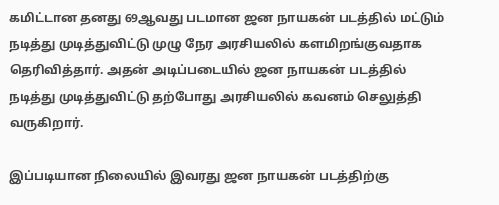கமிட்டான தனது 69ஆவது படமான ஜன நாயகன் படத்தில் மட்டும் நடித்து முடித்துவிட்டு முழு நேர அரசியலில் களமிறங்குவதாக தெரிவித்தார். அதன் அடிப்படையில் ஜன நாயகன் படத்தில் நடித்து முடித்துவிட்டு தற்போது அரசியலில் கவனம் செலுத்தி வருகிறார்.

இப்படியான நிலையில் இவரது ஜன நாயகன் படத்திற்கு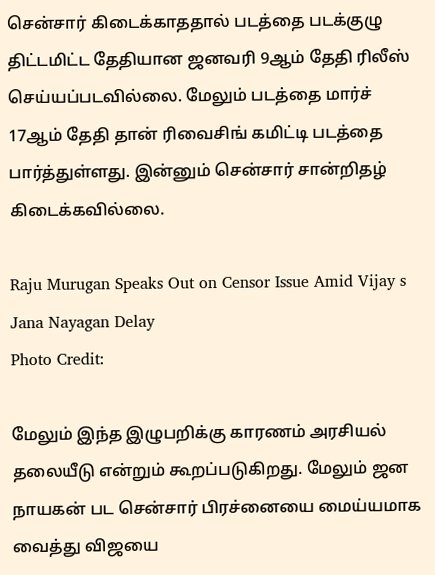சென்சார் கிடைக்காததால் படத்தை படக்குழு திட்டமிட்ட தேதியான ஜனவரி 9ஆம் தேதி ரிலீஸ் செய்யப்படவில்லை. மேலும் படத்தை மார்ச் 17ஆம் தேதி தான் ரிவைசிங் கமிட்டி படத்தை பார்த்துள்ளது. இன்னும் சென்சார் சான்றிதழ் கிடைக்கவில்லை.

Raju Murugan Speaks Out on Censor Issue Amid Vijay s Jana Nayagan Delay
Photo Credit:

மேலும் இந்த இழுபறிக்கு காரணம் அரசியல் தலையீடு என்றும் கூறப்படுகிறது. மேலும் ஜன நாயகன் பட சென்சார் பிரச்னையை மைய்யமாக வைத்து விஜயை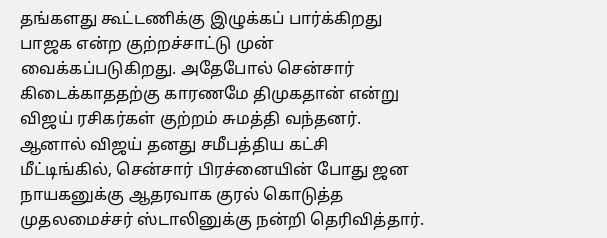தங்களது கூட்டணிக்கு இழுக்கப் பார்க்கிறது பாஜக என்ற குற்றச்சாட்டு முன் வைக்கப்படுகிறது. அதேபோல் சென்சார் கிடைக்காததற்கு காரணமே திமுகதான் என்று விஜய் ரசிகர்கள் குற்றம் சுமத்தி வந்தனர். ஆனால் விஜய் தனது சமீபத்திய கட்சி மீட்டிங்கில், சென்சார் பிரச்னையின் போது ஜன நாயகனுக்கு ஆதரவாக குரல் கொடுத்த முதலமைச்சர் ஸ்டாலினுக்கு நன்றி தெரிவித்தார்.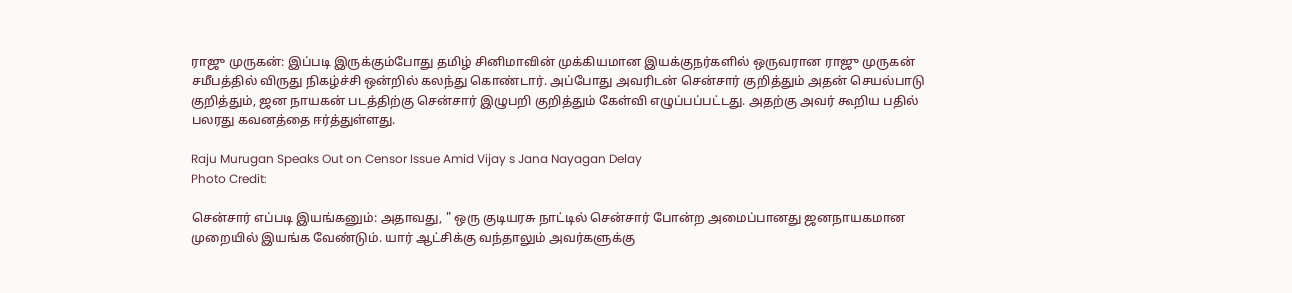ராஜு முருகன்: இப்படி இருக்கும்போது தமிழ் சினிமாவின் முக்கியமான இயக்குநர்களில் ஒருவரான ராஜு முருகன் சமீபத்தில் விருது நிகழ்ச்சி ஒன்றில் கலந்து கொண்டார். அப்போது அவரிடன் சென்சார் குறித்தும் அதன் செயல்பாடு குறித்தும், ஜன நாயகன் படத்திற்கு சென்சார் இழுபறி குறித்தும் கேள்வி எழுப்பப்பட்டது. அதற்கு அவர் கூறிய பதில் பலரது கவனத்தை ஈர்த்துள்ளது.

Raju Murugan Speaks Out on Censor Issue Amid Vijay s Jana Nayagan Delay
Photo Credit:

சென்சார் எப்படி இயங்கனும்: அதாவது, " ஒரு குடியரசு நாட்டில் சென்சார் போன்ற அமைப்பானது ஜனநாயகமான முறையில் இயங்க வேண்டும். யார் ஆட்சிக்கு வந்தாலும் அவர்களுக்கு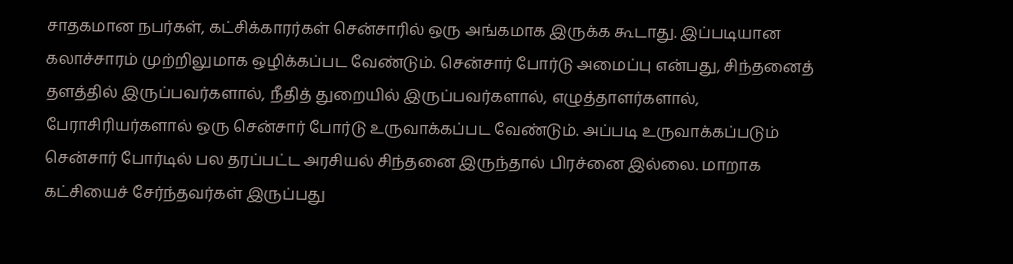சாதகமான நபர்கள், கட்சிக்காரர்கள் சென்சாரில் ஒரு அங்கமாக இருக்க கூடாது. இப்படியான கலாச்சாரம் முற்றிலுமாக ஒழிக்கப்பட வேண்டும். சென்சார் போர்டு அமைப்பு என்பது, சிந்தனைத் தளத்தில் இருப்பவர்களால், நீதித் துறையில் இருப்பவர்களால், எழுத்தாளர்களால், பேராசிரியர்களால் ஒரு சென்சார் போர்டு உருவாக்கப்பட வேண்டும். அப்படி உருவாக்கப்படும் சென்சார் போர்டில் பல தரப்பட்ட அரசியல் சிந்தனை இருந்தால் பிரச்னை இல்லை. மாறாக கட்சியைச் சேர்ந்தவர்கள் இருப்பது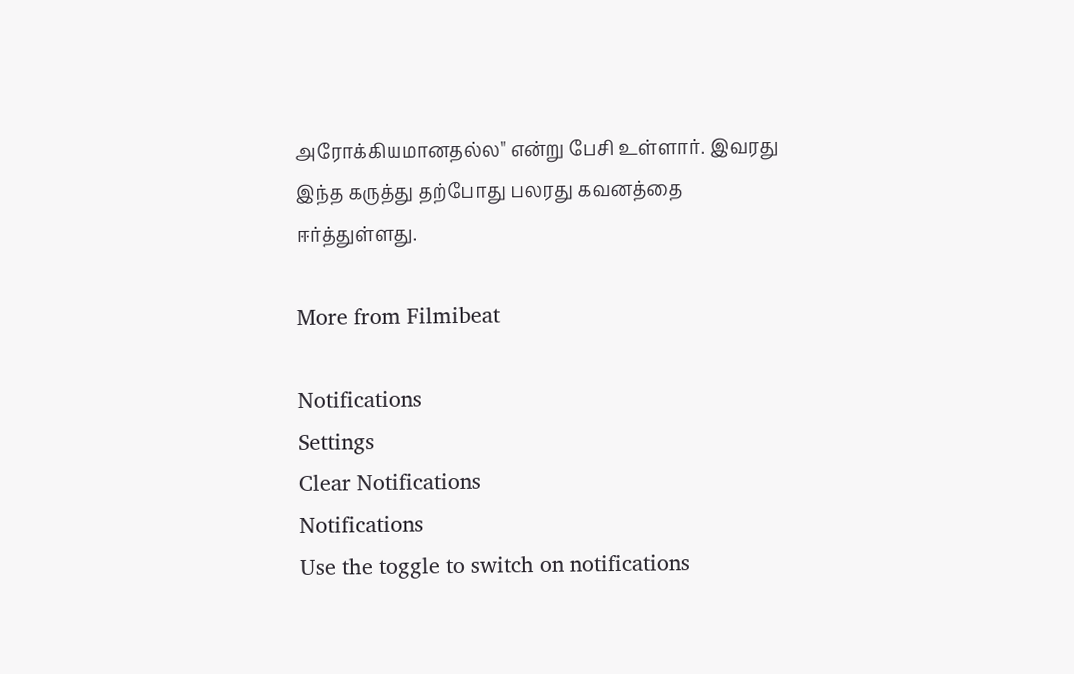அரோக்கியமானதல்ல" என்று பேசி உள்ளார். இவரது இந்த கருத்து தற்போது பலரது கவனத்தை ஈர்த்துள்ளது.

More from Filmibeat

Notifications
Settings
Clear Notifications
Notifications
Use the toggle to switch on notifications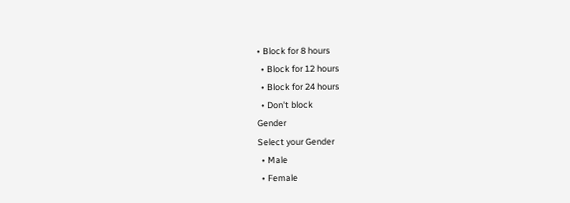• Block for 8 hours
  • Block for 12 hours
  • Block for 24 hours
  • Don't block
Gender
Select your Gender
  • Male
  • Female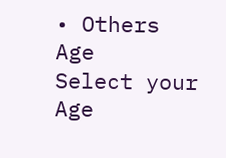• Others
Age
Select your Age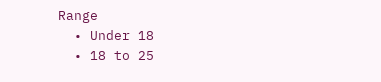Range
  • Under 18
  • 18 to 25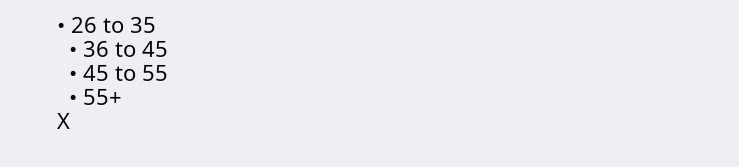• 26 to 35
  • 36 to 45
  • 45 to 55
  • 55+
X